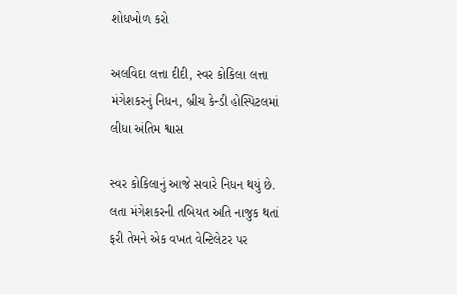શોધખોળ કરો

અલવિદા લત્તા દીદી, સ્વર કોકિલા લત્તા મંગેશકરનું નિધન, બ્રીચ કેન્ડી હોસ્પિટલમાં લીધા અંતિમ શ્વાસ

સ્વર કોકિલાનું આજે સવારે નિધન થયું છે. લતા મંગેશકરની તબિયત અતિ નાજુક થતાં ફરી તેમને એક વખત વેન્ટિલેટર પર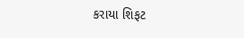કરાયા શિફટ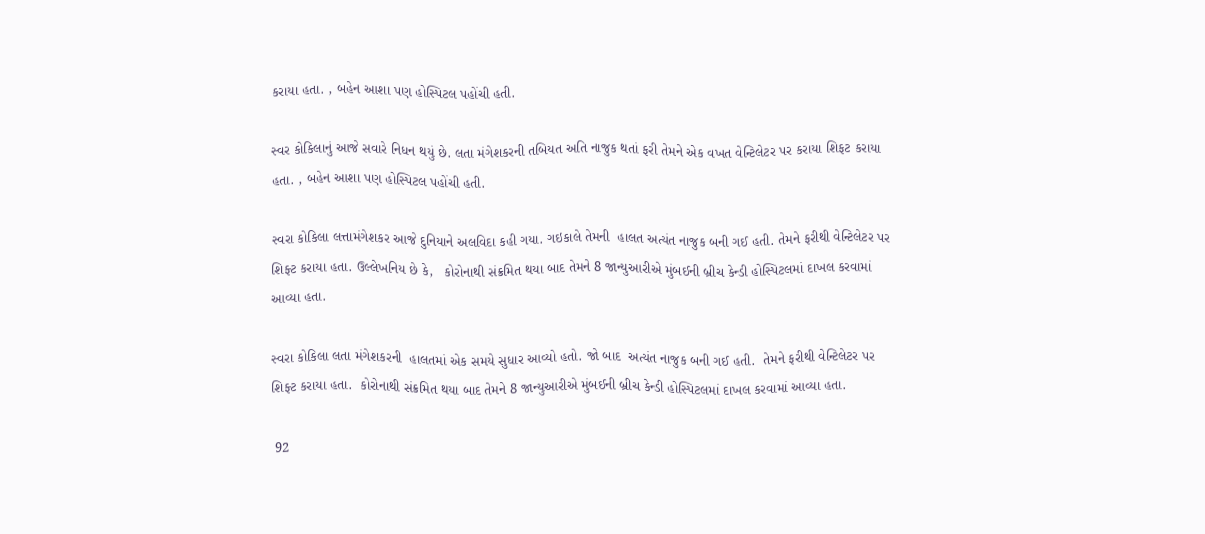કરાયા હતા. , બહેન આશા પણ હોસ્પિટલ પહોંચી હતી.

સ્વર કોકિલાનું આજે સવારે નિધન થયું છે. લતા મંગેશકરની તબિયત અતિ નાજુક થતાં ફરી તેમને એક વખત વેન્ટિલેટર પર કરાયા શિફટ કરાયા હતા. , બહેન આશા પણ હોસ્પિટલ પહોંચી હતી.

સ્વરા કોકિલા લત્તામંગેશકર આજે દુનિયાને અલવિદા કહી ગયા. ગઇકાલે તેમની  હાલત અત્યંત નાજુક બની ગઈ હતી. તેમને ફરીથી વેન્ટિલેટર પર શિફ્ટ કરાયા હતા. ઉલ્લેખનિય છે કે,   કોરોનાથી સંક્રમિત થયા બાદ તેમને 8 જાન્યુઆરીએ મુંબઈની બ્રીચ કેન્ડી હોસ્પિટલમાં દાખલ કરવામાં આવ્યા હતા.

સ્વરા કોકિલા લતા મંગેશકરની  હાલતમાં એક સમયે સુધાર આવ્યો હતો. જો બાદ  અત્યંત નાજુક બની ગઈ હતી.  તેમને ફરીથી વેન્ટિલેટર પર શિફ્ટ કરાયા હતા.  કોરોનાથી સંક્રમિત થયા બાદ તેમને 8 જાન્યુઆરીએ મુંબઈની બ્રીચ કેન્ડી હોસ્પિટલમાં દાખલ કરવામાં આવ્યા હતા.

 92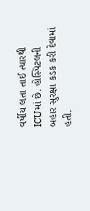વર્ષીય લતા તાઈ ત્યારથી ICUમાં છે. હોસ્પિટલની બહાર સુરક્ષા કડક કરી દેવામાં  હતી.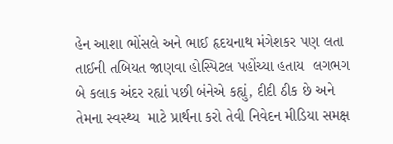હેન આશા ભોંસલે અને ભાઈ હૃદયનાથ મંગેશકર પણ લતા તાઈની તબિયત જાણવા હોસ્પિટલ પહોંચ્યા હતાય  લગભગ બે કલાક અંદર રહ્યાં પછી બંનેએ કહ્યું, દીદી ઠીક છે અને તેમના સ્વસ્થ્ય  માટે પ્રાર્થના કરો તેવી નિવેદન મીડિયા સમક્ષ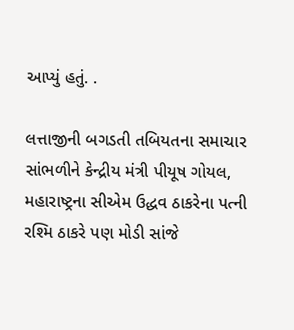આપ્યું હતું. .

લત્તાજીની બગડતી તબિયતના સમાચાર સાંભળીને કેન્દ્રીય મંત્રી પીયૂષ ગોયલ, મહારાષ્ટ્રના સીએમ ઉદ્ધવ ઠાકરેના પત્ની રશ્મિ ઠાકરે પણ મોડી સાંજે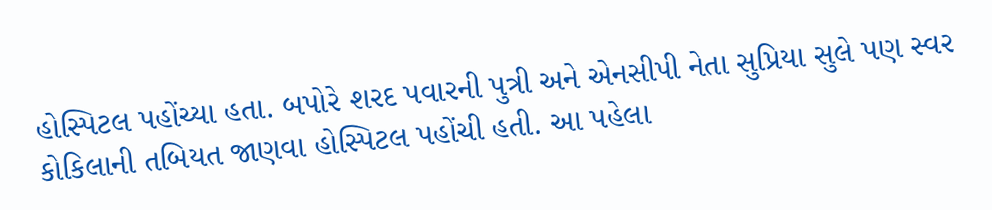હોસ્પિટલ પહોંચ્યા હતા. બપોરે શરદ પવારની પુત્રી અને એનસીપી નેતા સુપ્રિયા સુલે પણ સ્વર કોકિલાની તબિયત જાણવા હોસ્પિટલ પહોંચી હતી. આ પહેલા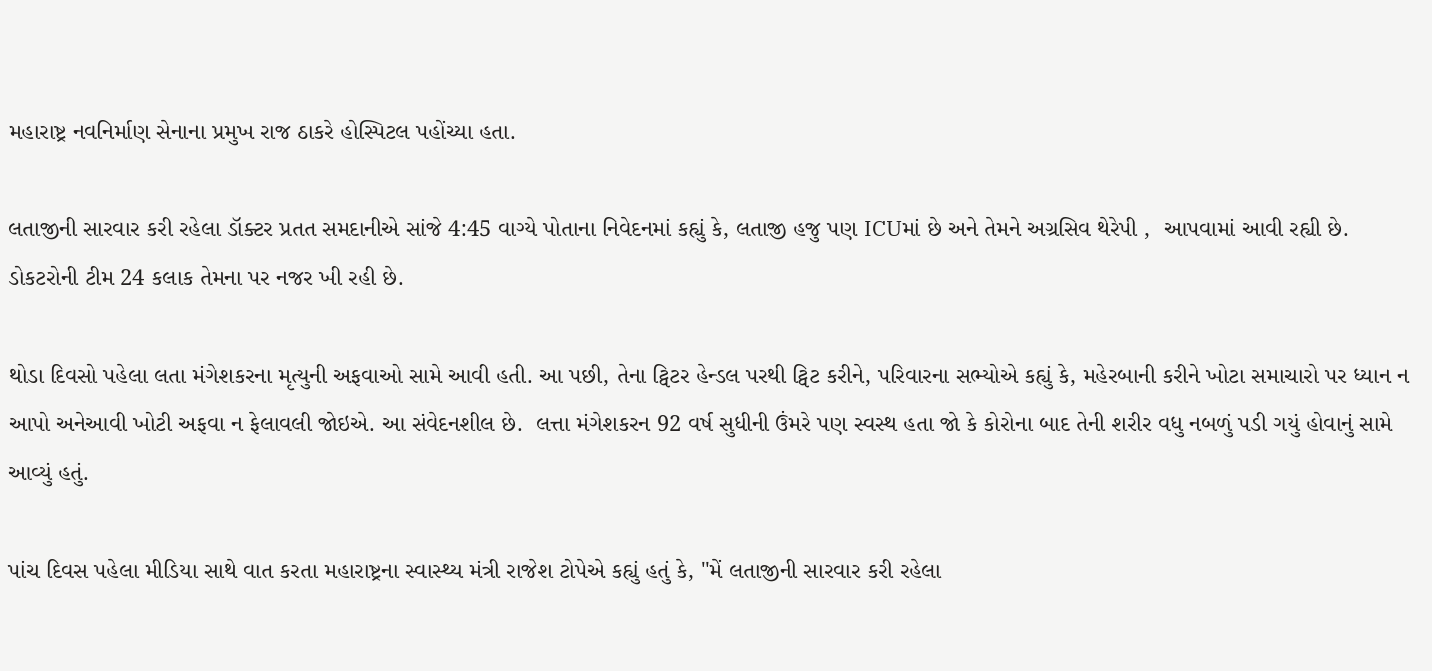મહારાષ્ટ્ર નવનિર્માણ સેનાના પ્રમુખ રાજ ઠાકરે હોસ્પિટલ પહોંચ્યા હતા.

લતાજીની સારવાર કરી રહેલા ડૉક્ટર પ્રતત સમદાનીએ સાંજે 4:45 વાગ્યે પોતાના નિવેદનમાં કહ્યું કે, લતાજી હજુ પણ ICUમાં છે અને તેમને અગ્રસિવ થેરેપી ,  આપવામાં આવી રહ્યી છે. ડોકટરોની ટીમ 24 કલાક તેમના પર નજર ખી રહી છે.

થોડા દિવસો પહેલા લતા મંગેશકરના મૃત્યુની અફવાઓ સામે આવી હતી. આ પછી, તેના ટ્વિટર હેન્ડલ પરથી ટ્વિટ કરીને, પરિવારના સભ્યોએ કહ્યું કે, મહેરબાની કરીને ખોટા સમાચારો પર ધ્યાન ન આપો અનેઆવી ખોટી અફવા ન ફેલાવલી જોઇએ. આ સંવેદનશીલ છે.  લત્તા મંગેશકરન 92 વર્ષ સુધીની ઉંમરે પણ સ્વસ્થ હતા જો કે કોરોના બાદ તેની શરીર વધુ નબળું પડી ગયું હોવાનું સામે આવ્યું હતું.

પાંચ દિવસ પહેલા મીડિયા સાથે વાત કરતા મહારાષ્ટ્રના સ્વાસ્થ્ય મંત્રી રાજેશ ટોપેએ કહ્યું હતું કે, "મેં લતાજીની સારવાર કરી રહેલા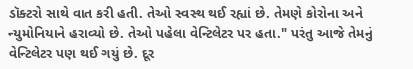ડૉક્ટરો સાથે વાત કરી હતી. તેઓ સ્વસ્થ થઈ રહ્યાં છે. તેમણે કોરોના અને ન્યુમોનિયાને હરાવ્યો છે. તેઓ પહેલા વેન્ટિલેટર પર હતા." પરંતુ આજે તેમનું વેન્ટિલેટર પણ થઈ ગયું છે. દૂર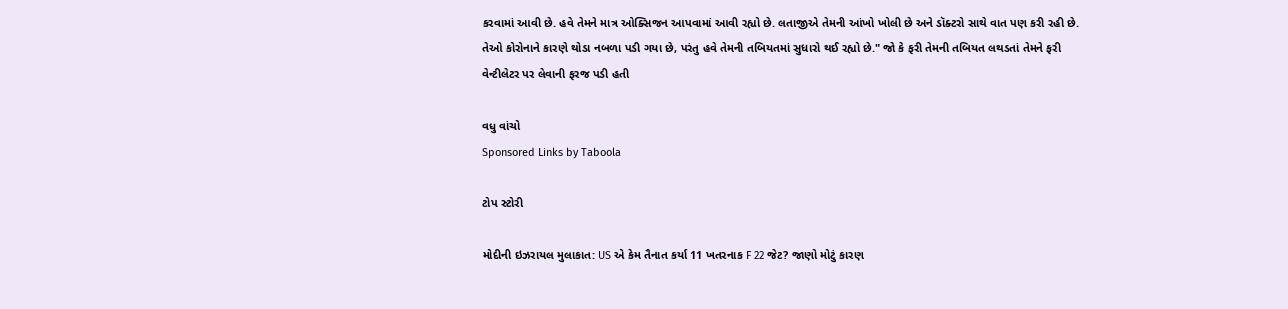કરવામાં આવી છે. હવે તેમને માત્ર ઓક્સિજન આપવામાં આવી રહ્યો છે. લતાજીએ તેમની આંખો ખોલી છે અને ડૉક્ટરો સાથે વાત પણ કરી રહી છે. તેઓ કોરોનાને કારણે થોડા નબળા પડી ગયા છે, પરંતુ હવે તેમની તબિયતમાં સુધારો થઈ રહ્યો છે." જો કે ફરી તેમની તબિયત લથડતાં તેમને ફરી વેન્ટીલેટર પર લેવાની ફરજ પડી હતી

વધુ વાંચો
Sponsored Links by Taboola

ટોપ સ્ટોરી

મોદીની ઇઝરાયલ મુલાકાત: US એ કેમ તૈનાત કર્યા 11 ખતરનાક F 22 જેટ? જાણો મોટું કારણ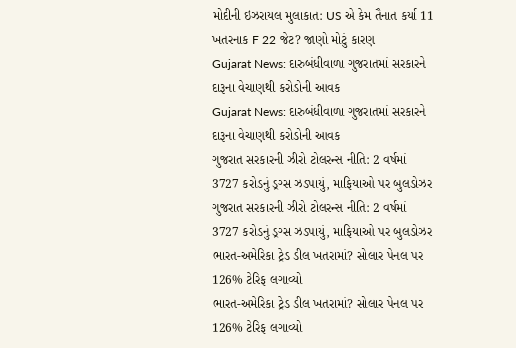મોદીની ઇઝરાયલ મુલાકાત: US એ કેમ તૈનાત કર્યા 11 ખતરનાક F 22 જેટ? જાણો મોટું કારણ
Gujarat News: દારુબંધીવાળા ગુજરાતમાં સરકારને દારૂના વેચાણથી કરોડોની આવક
Gujarat News: દારુબંધીવાળા ગુજરાતમાં સરકારને દારૂના વેચાણથી કરોડોની આવક
ગુજરાત સરકારની ઝીરો ટોલરન્સ નીતિ: 2 વર્ષમાં 3727 કરોડનું ડ્રગ્સ ઝડપાયું, માફિયાઓ પર બુલડોઝર
ગુજરાત સરકારની ઝીરો ટોલરન્સ નીતિ: 2 વર્ષમાં 3727 કરોડનું ડ્રગ્સ ઝડપાયું, માફિયાઓ પર બુલડોઝર
ભારત-અમેરિકા ટ્રેડ ડીલ ખતરામાં? સોલાર પેનલ પર 126% ટેરિફ લગાવ્યો
ભારત-અમેરિકા ટ્રેડ ડીલ ખતરામાં? સોલાર પેનલ પર 126% ટેરિફ લગાવ્યો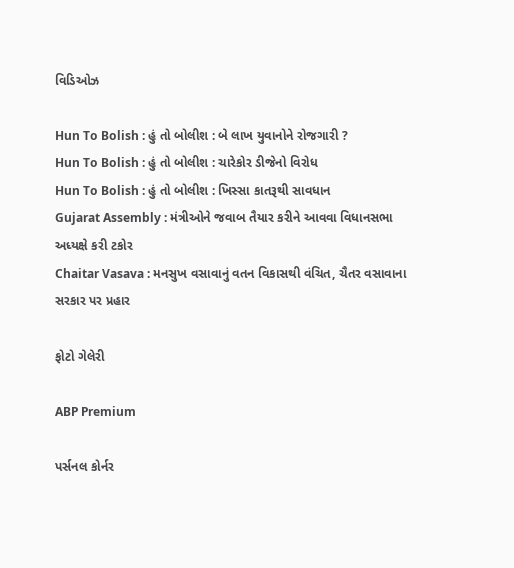વિડિઓઝ

Hun To Bolish : હું તો બોલીશ : બે લાખ યુવાનોને રોજગારી ?
Hun To Bolish : હું તો બોલીશ : ચારેકોર ડીજેનો વિરોધ
Hun To Bolish : હું તો બોલીશ : ખિસ્સા કાતરૂથી સાવધાન
Gujarat Assembly : મંત્રીઓને જવાબ તૈયાર કરીને આવવા વિધાનસભા અધ્યક્ષે કરી ટકોર
Chaitar Vasava : મનસુખ વસાવાનું વતન વિકાસથી વંચિત, ચૈતર વસાવાના સરકાર પર પ્રહાર

ફોટો ગેલેરી

ABP Premium

પર્સનલ કોર્નર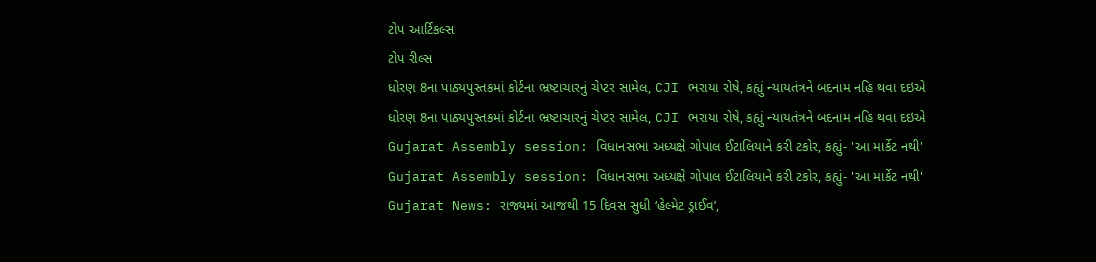ટોપ આર્ટિકલ્સ
ટોપ રીલ્સ
ધોરણ 8ના પાઠ્યપુસ્તકમાં કોર્ટના ભ્રષ્ટાચારનું ચેપ્ટર સામેલ, CJI ભરાયા રોષે, કહ્યું ન્યાયતંત્રને બદનામ નહિ થવા દઇએ
ધોરણ 8ના પાઠ્યપુસ્તકમાં કોર્ટના ભ્રષ્ટાચારનું ચેપ્ટર સામેલ, CJI ભરાયા રોષે, કહ્યું ન્યાયતંત્રને બદનામ નહિ થવા દઇએ
Gujarat Assembly session: વિધાનસભા અધ્યક્ષે ગોપાલ ઈટાલિયાને કરી ટકોર, કહ્યું- 'આ માર્કેટ નથી'
Gujarat Assembly session: વિધાનસભા અધ્યક્ષે ગોપાલ ઈટાલિયાને કરી ટકોર, કહ્યું- 'આ માર્કેટ નથી'
Gujarat News: રાજ્યમાં આજથી 15 દિવસ સુધી ‘હેલ્મેટ ડ્રાઈવ’,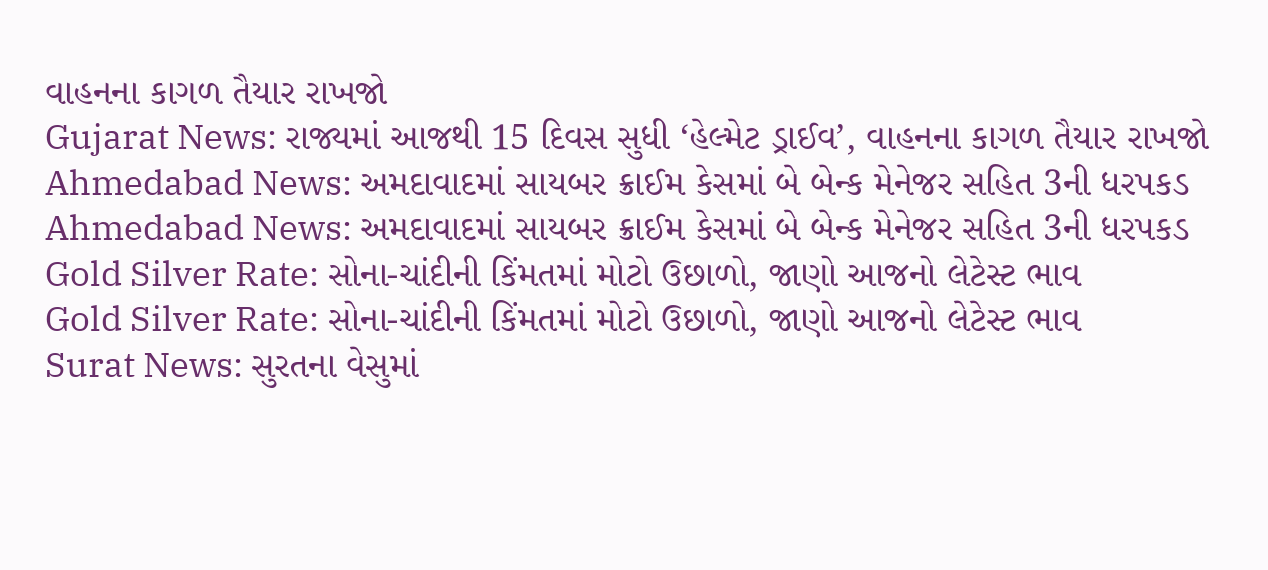વાહનના કાગળ તૈયાર રાખજો
Gujarat News: રાજ્યમાં આજથી 15 દિવસ સુધી ‘હેલ્મેટ ડ્રાઈવ’, વાહનના કાગળ તૈયાર રાખજો
Ahmedabad News: અમદાવાદમાં સાયબર ક્રાઈમ કેસમાં બે બેન્ક મેનેજર સહિત 3ની ધરપકડ
Ahmedabad News: અમદાવાદમાં સાયબર ક્રાઈમ કેસમાં બે બેન્ક મેનેજર સહિત 3ની ધરપકડ
Gold Silver Rate: સોના-ચાંદીની કિંમતમાં મોટો ઉછાળો, જાણો આજનો લેટેસ્ટ ભાવ
Gold Silver Rate: સોના-ચાંદીની કિંમતમાં મોટો ઉછાળો, જાણો આજનો લેટેસ્ટ ભાવ
Surat News: સુરતના વેસુમાં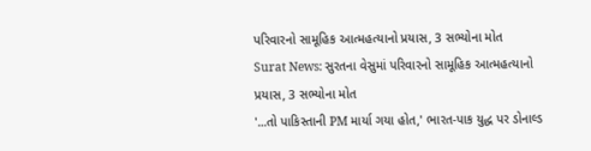પરિવારનો સામૂહિક આત્મહત્યાનો પ્રયાસ, 3 સભ્યોના મોત
Surat News: સુરતના વેસુમાં પરિવારનો સામૂહિક આત્મહત્યાનો પ્રયાસ, 3 સભ્યોના મોત
'...તો પાકિસ્તાની PM માર્યા ગયા હોત,' ભારત-પાક યુદ્ધ પર ડોનાલ્ડ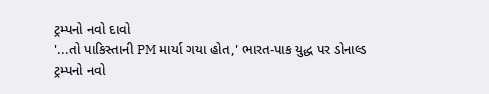ટ્રમ્પનો નવો દાવો
'...તો પાકિસ્તાની PM માર્યા ગયા હોત,' ભારત-પાક યુદ્ધ પર ડોનાલ્ડ ટ્રમ્પનો નવો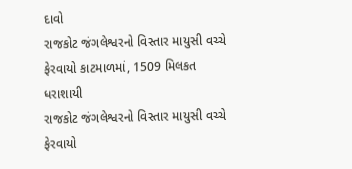દાવો
રાજકોટ જંગલેશ્વરનો વિસ્તાર માયુસી વચ્ચે ફેરવાયો કાટમાળમાં, 1509 મિલકત ધરાશાયી
રાજકોટ જંગલેશ્વરનો વિસ્તાર માયુસી વચ્ચે ફેરવાયો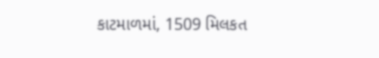કાટમાળમાં, 1509 મિલકત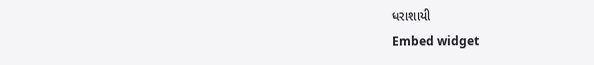ધરાશાયી
Embed widget